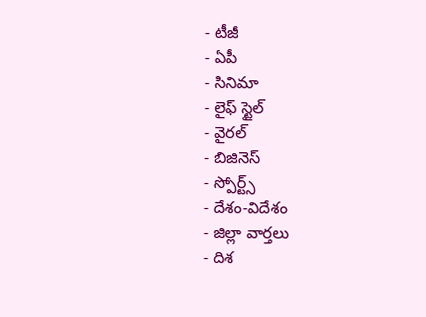- టీజీ
- ఏపీ
- సినిమా
- లైఫ్ స్టైల్
- వైరల్
- బిజినెస్
- స్పోర్ట్స్
- దేశం-విదేశం
- జిల్లా వార్తలు
- దిశ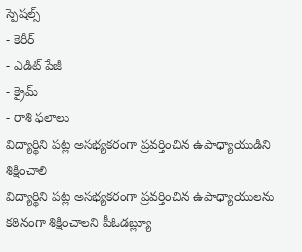స్పెషల్స్
- కెరీర్
- ఎడిట్ పేజీ
- క్రైమ్
- రాశి ఫలాలు
విద్యార్థిని పట్ల అసభ్యకరంగా ప్రవర్తించిన ఉపాధ్యాయుడిని శిక్షించాలి
విద్యార్థిని పట్ల అసభ్యకరంగా ప్రవర్తించిన ఉపాధ్యాయులను కఠినంగా శిక్షించాలని పీఓడబ్ల్యూ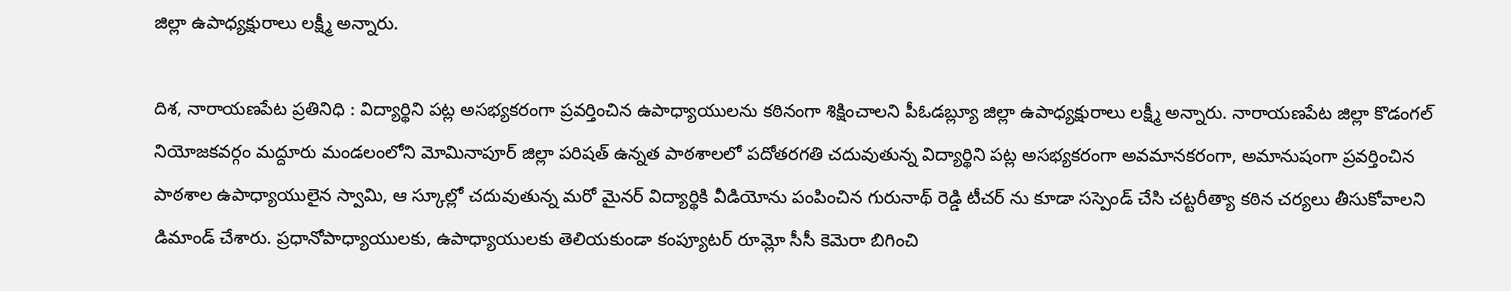జిల్లా ఉపాధ్యక్షురాలు లక్ష్మీ అన్నారు.

దిశ, నారాయణపేట ప్రతినిధి : విద్యార్థిని పట్ల అసభ్యకరంగా ప్రవర్తించిన ఉపాధ్యాయులను కఠినంగా శిక్షించాలని పీఓడబ్ల్యూ జిల్లా ఉపాధ్యక్షురాలు లక్ష్మీ అన్నారు. నారాయణపేట జిల్లా కొడంగల్ నియోజకవర్గం మద్దూరు మండలంలోని మోమినాపూర్ జిల్లా పరిషత్ ఉన్నత పాఠశాలలో పదోతరగతి చదువుతున్న విద్యార్థిని పట్ల అసభ్యకరంగా అవమానకరంగా, అమానుషంగా ప్రవర్తించిన పాఠశాల ఉపాధ్యాయులైన స్వామి, ఆ స్కూల్లో చదువుతున్న మరో మైనర్ విద్యార్థికి వీడియోను పంపించిన గురునాథ్ రెడ్డి టీచర్ ను కూడా సస్పెండ్ చేసి చట్టరీత్యా కఠిన చర్యలు తీసుకోవాలని డిమాండ్ చేశారు. ప్రధానోపాధ్యాయులకు, ఉపాధ్యాయులకు తెలియకుండా కంప్యూటర్ రూమ్లో సీసీ కెమెరా బిగించి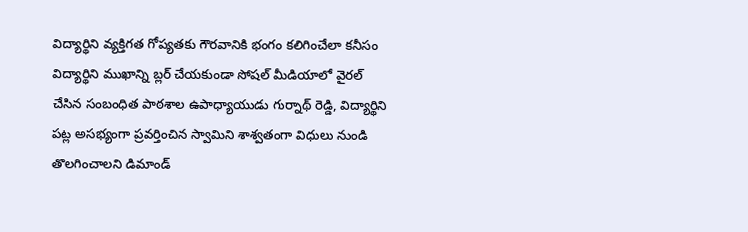విద్యార్థిని వ్యక్తిగత గోప్యతకు గౌరవానికి భంగం కలిగించేలా కనీసం విద్యార్థిని ముఖాన్ని బ్లర్ చేయకుండా సోషల్ మీడియాలో వైరల్ చేసిన సంబంధిత పాఠశాల ఉపాధ్యాయుడు గుర్నాథ్ రెడ్డి, విద్యార్థిని పట్ల అసభ్యంగా ప్రవర్తించిన స్వామిని శాశ్వతంగా విధులు నుండి తొలగించాలని డిమాండ్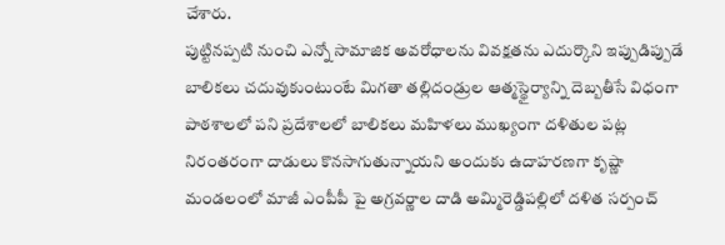చేశారు.
పుట్టినప్పటి నుంచి ఎన్నో సామాజిక అవరోధాలను వివక్షతను ఎదుర్కొని ఇప్పుడిప్పుడే బాలికలు చదువుకుంటుంటే మిగతా తల్లిదండ్రుల ఆత్మస్థైర్యాన్ని దెబ్బతీసే విధంగా పాఠశాలలో పని ప్రదేశాలలో బాలికలు మహిళలు ముఖ్యంగా దళితుల పట్ల నిరంతరంగా దాడులు కొనసాగుతున్నాయని అందుకు ఉదాహరణగా కృష్ణా మండలంలో మాజీ ఎంపీపీ పై అగ్రవర్ణాల దాడి అమ్మిరెడ్డిపల్లిలో దళిత సర్పంచ్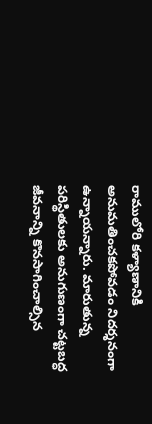రాములోరి కళ్యాణానికి అనుమతించకపోవడం నిదర్శనంగా ఉన్నాయన్నారు. మారుతున్న పరిస్థితులకు అనుగుణంగా చట్టబద్ధ జీవనాన్ని కొనసాగించాల్సిన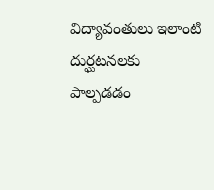విద్యావంతులు ఇలాంటి దుర్ఘటనలకు పాల్పడడం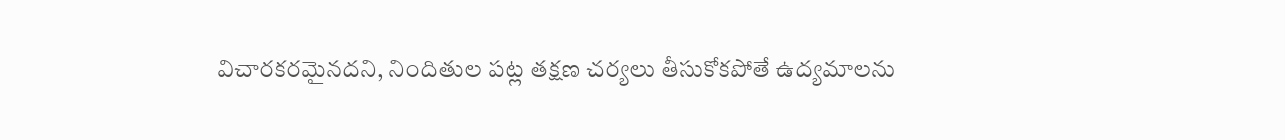విచారకరమైనదని, నిందితుల పట్ల తక్షణ చర్యలు తీసుకోకపోతే ఉద్యమాలను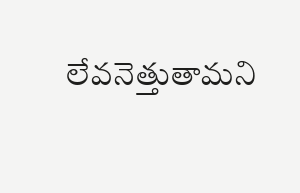లేవనెత్తుతామని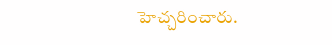హెచ్చరించారు.